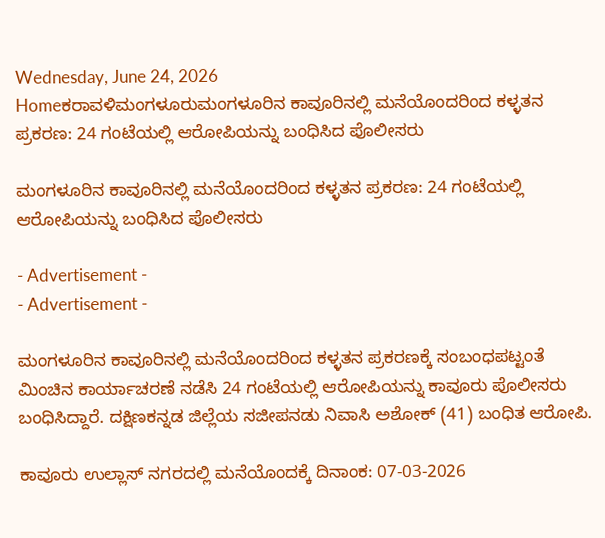Wednesday, June 24, 2026
Homeಕರಾವಳಿಮಂಗಳೂರುಮಂಗಳೂರಿನ ಕಾವೂರಿನಲ್ಲಿ ಮನೆಯೊಂದರಿಂದ ಕಳ್ಳತನ ಪ್ರಕರಣ: 24 ಗಂಟೆಯಲ್ಲಿ ಆರೋಪಿಯನ್ನು ಬಂಧಿಸಿದ ಪೊಲೀಸರು

ಮಂಗಳೂರಿನ ಕಾವೂರಿನಲ್ಲಿ ಮನೆಯೊಂದರಿಂದ ಕಳ್ಳತನ ಪ್ರಕರಣ: 24 ಗಂಟೆಯಲ್ಲಿ ಆರೋಪಿಯನ್ನು ಬಂಧಿಸಿದ ಪೊಲೀಸರು

- Advertisement -
- Advertisement -

ಮಂಗಳೂರಿನ ಕಾವೂರಿನಲ್ಲಿ ಮನೆಯೊಂದರಿಂದ ಕಳ್ಳತನ ಪ್ರಕರಣಕ್ಕೆ ಸಂಬಂಧಪಟ್ಟಂತೆ ಮಿಂಚಿನ ಕಾರ್ಯಾಚರಣೆ ನಡೆಸಿ 24 ಗಂಟೆಯಲ್ಲಿ ಆರೋಪಿಯನ್ನು ಕಾವೂರು ಪೊಲೀಸರು ಬಂಧಿಸಿದ್ದಾರೆ. ದಕ್ಷಿಣಕನ್ನಡ ಜಿಲ್ಲೆಯ ಸಜೀಪನಡು ನಿವಾಸಿ ಅಶೋಕ್ (41) ಬಂಧಿತ ಆರೋಪಿ.

ಕಾವೂರು ಉಲ್ಲಾಸ್ ನಗರದಲ್ಲಿ ಮನೆಯೊಂದಕ್ಕೆ ದಿನಾಂಕ: 07-03-2026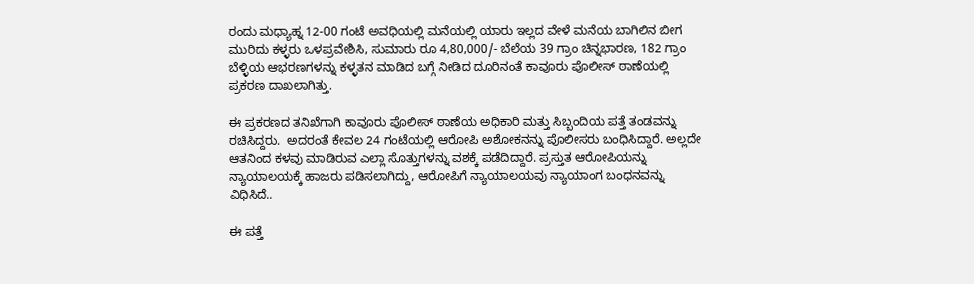ರಂದು ಮಧ್ಯಾಹ್ನ 12-00 ಗಂಟೆ ಅವಧಿಯಲ್ಲಿ ಮನೆಯಲ್ಲಿ ಯಾರು ಇಲ್ಲದ ವೇಳೆ ಮನೆಯ ಬಾಗಿಲಿನ ಬೀಗ ಮುರಿದು ಕಳ್ಳರು ಒಳಪ್ರವೇಶಿಸಿ, ಸುಮಾರು ರೂ 4,80,000/- ಬೆಲೆಯ 39 ಗ್ರಾಂ ಚಿನ್ನಭಾರಣ, 182 ಗ್ರಾಂ ಬೆಳ್ಳಿಯ ಆಭರಣಗಳನ್ನು ಕಳ್ಳತನ ಮಾಡಿದ ಬಗ್ಗೆ ನೀಡಿದ ದೂರಿನಂತೆ ಕಾವೂರು ಪೊಲೀಸ್ ಠಾಣೆಯಲ್ಲಿ ಪ್ರಕರಣ ದಾಖಲಾಗಿತ್ತು.

ಈ ಪ್ರಕರಣದ ತನಿಖೆಗಾಗಿ ಕಾವೂರು ಪೊಲೀಸ್ ಠಾಣೆಯ ಅಧಿಕಾರಿ ಮತ್ತು ಸಿಬ್ಬಂದಿಯ ಪತ್ತೆ ತಂಡವನ್ನು ರಚಿಸಿದ್ದರು.  ಅದರಂತೆ ಕೇವಲ 24 ಗಂಟೆಯಲ್ಲಿ ಆರೋಪಿ ಅಶೋಕನನ್ನು ಪೊಲೀಸರು ಬಂಧಿಸಿದ್ದಾರೆ. ಅಲ್ಲದೇ ಆತನಿಂದ ಕಳವು ಮಾಡಿರುವ ಎಲ್ಲಾ ಸೊತ್ತುಗಳನ್ನು ವಶಕ್ಕೆ ಪಡೆದಿದ್ದಾರೆ. ಪ್ರಸ್ತುತ ಆರೋಪಿಯನ್ನು ನ್ಯಾಯಾಲಯಕ್ಕೆ ಹಾಜರು ಪಡಿಸಲಾಗಿದ್ದು, ಆರೋಪಿಗೆ ನ್ಯಾಯಾಲಯವು ನ್ಯಾಯಾಂಗ ಬಂಧನವನ್ನು ವಿಧಿಸಿದೆ..

ಈ ಪತ್ತೆ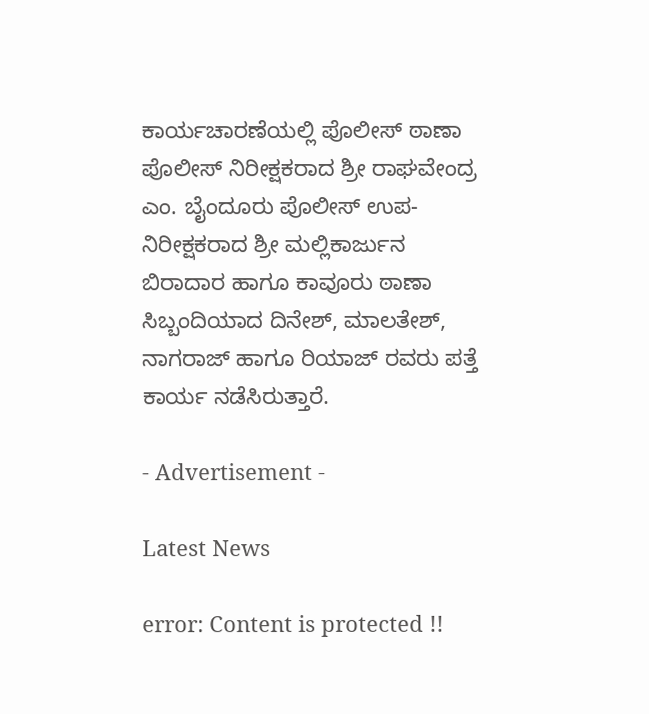ಕಾರ್ಯಚಾರಣೆಯಲ್ಲಿ ಪೊಲೀಸ್ ಠಾಣಾ ಪೊಲೀಸ್ ನಿರೀಕ್ಷಕರಾದ ಶ್ರೀ ರಾಘವೇಂದ್ರ ಎಂ. ಬೈಂದೂರು ಪೊಲೀಸ್ ಉಪ-ನಿರೀಕ್ಷಕರಾದ ಶ್ರೀ ಮಲ್ಲಿಕಾರ್ಜುನ ಬಿರಾದಾರ ಹಾಗೂ ಕಾವೂರು ಠಾಣಾ ಸಿಬ್ಬಂದಿಯಾದ ದಿನೇಶ್, ಮಾಲತೇಶ್, ನಾಗರಾಜ್ ಹಾಗೂ ರಿಯಾಜ್ ರವರು ಪತ್ತೆ ಕಾರ್ಯ ನಡೆಸಿರುತ್ತಾರೆ.

- Advertisement -

Latest News

error: Content is protected !!